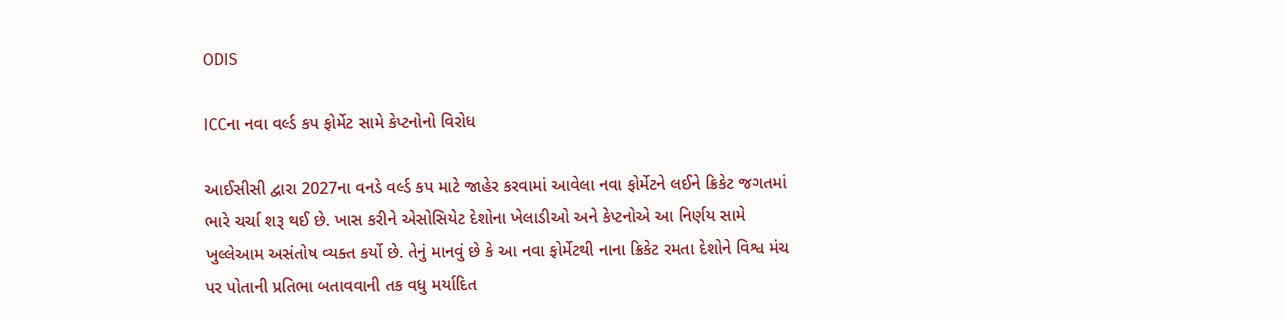ODIS

ICCના નવા વર્લ્ડ કપ ફોર્મેટ સામે કેપ્ટનોનો વિરોધ

આઈસીસી દ્વારા 2027ના વનડે વર્લ્ડ કપ માટે જાહેર કરવામાં આવેલા નવા ફોર્મેટને લઈને ક્રિકેટ જગતમાં ભારે ચર્ચા શરૂ થઈ છે. ખાસ કરીને એસોસિયેટ દેશોના ખેલાડીઓ અને કેપ્ટનોએ આ નિર્ણય સામે ખુલ્લેઆમ અસંતોષ વ્યક્ત કર્યો છે. તેનું માનવું છે કે આ નવા ફોર્મેટથી નાના ક્રિકેટ રમતા દેશોને વિશ્વ મંચ પર પોતાની પ્રતિભા બતાવવાની તક વધુ મર્યાદિત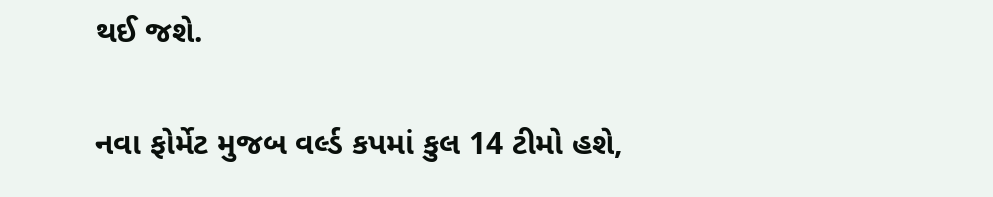થઈ જશે.

નવા ફોર્મેટ મુજબ વર્લ્ડ કપમાં કુલ 14 ટીમો હશે,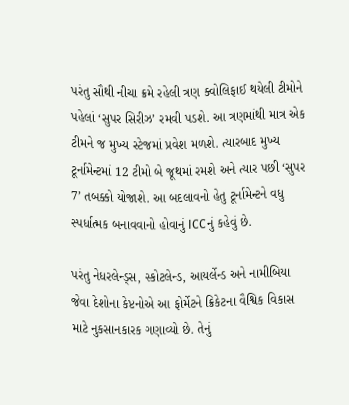પરંતુ સૌથી નીચા ક્રમે રહેલી ત્રણ ક્વોલિફાઈ થયેલી ટીમોને પહેલાં ‘સુપર સિરીઝ’ રમવી પડશે. આ ત્રણમાંથી માત્ર એક ટીમને જ મુખ્ય સ્ટેજમાં પ્રવેશ મળશે. ત્યારબાદ મુખ્ય ટૂર્નામેન્ટમાં 12 ટીમો બે જૂથમાં રમશે અને ત્યાર પછી ‘સુપર 7’ તબક્કો યોજાશે. આ બદલાવનો હેતુ ટૂર્નામેન્ટને વધુ સ્પર્ધાત્મક બનાવવાનો હોવાનું ICCનું કહેવું છે.

પરંતુ નેધરલેન્ડ્સ, સ્કોટલેન્ડ, આયર્લેન્ડ અને નામીબિયા જેવા દેશોના કેપ્ટનોએ આ ફોર્મેટને ક્રિકેટના વૈશ્વિક વિકાસ માટે નુકસાનકારક ગણાવ્યો છે. તેનું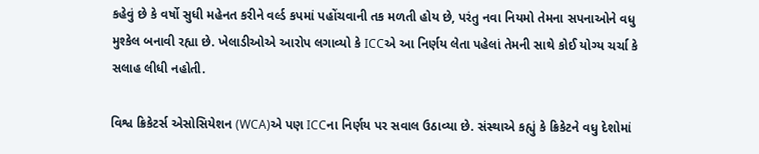કહેવું છે કે વર્ષો સુધી મહેનત કરીને વર્લ્ડ કપમાં પહોંચવાની તક મળતી હોય છે, પરંતુ નવા નિયમો તેમના સપનાઓને વધુ મુશ્કેલ બનાવી રહ્યા છે. ખેલાડીઓએ આરોપ લગાવ્યો કે ICCએ આ નિર્ણય લેતા પહેલાં તેમની સાથે કોઈ યોગ્ય ચર્ચા કે સલાહ લીધી નહોતી.

વિશ્વ ક્રિકેટર્સ એસોસિયેશન (WCA)એ પણ ICCના નિર્ણય પર સવાલ ઉઠાવ્યા છે. સંસ્થાએ કહ્યું કે ક્રિકેટને વધુ દેશોમાં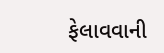ફેલાવવાની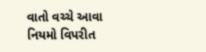વાતો વચ્ચે આવા નિયમો વિપરીત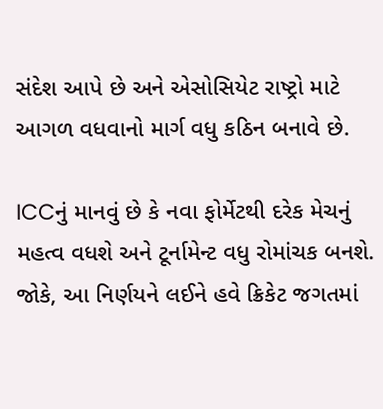સંદેશ આપે છે અને એસોસિયેટ રાષ્ટ્રો માટે આગળ વધવાનો માર્ગ વધુ કઠિન બનાવે છે.

ICCનું માનવું છે કે નવા ફોર્મેટથી દરેક મેચનું મહત્વ વધશે અને ટૂર્નામેન્ટ વધુ રોમાંચક બનશે. જોકે, આ નિર્ણયને લઈને હવે ક્રિકેટ જગતમાં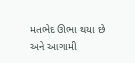મતભેદ ઊભા થયા છે અને આગામી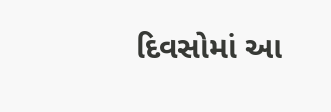દિવસોમાં આ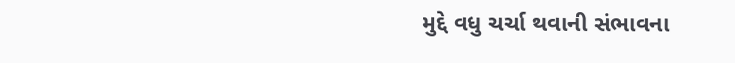મુદ્દે વધુ ચર્ચા થવાની સંભાવના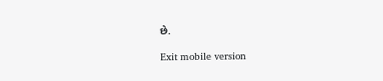છે.

Exit mobile version